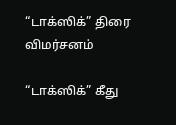“டாக்ஸிக்” திரை விமர்சனம்

“டாக்ஸிக்” கீது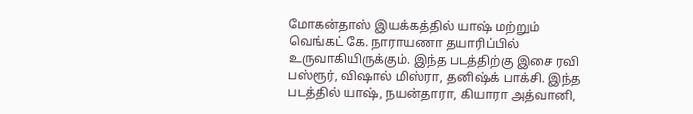மோகன்தாஸ் இயக்கத்தில் யாஷ் மற்றும் வெங்கட் கே. நாராயணா தயாரிப்பில் உருவாகியிருக்கும். இந்த படத்திற்கு இசை ரவி பஸ்ரூர், விஷால் மிஸ்ரா, தனிஷ்க் பாக்சி. இந்த படத்தில் யாஷ், நயன்தாரா, கியாரா அத்வானி,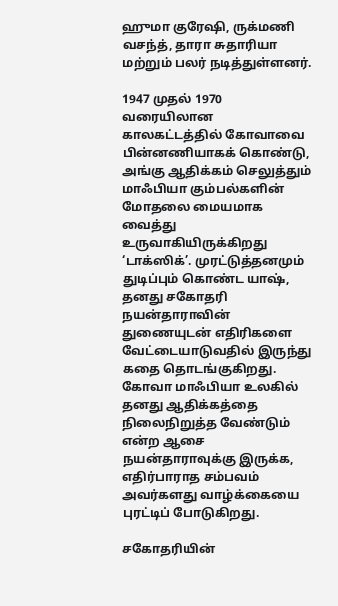ஹுமா குரேஷி, ருக்மணி வசந்த், தாரா சுதாரியா மற்றும் பலர் நடித்துள்ளனர்.

1947 முதல் 1970 வரையிலான காலகட்டத்தில் கோவாவை பின்னணியாகக் கொண்டு, அங்கு ஆதிக்கம் செலுத்தும் மாஃபியா கும்பல்களின் மோதலை மையமாக வைத்து உருவாகியிருக்கிறது ‘டாக்ஸிக்’. முரட்டுத்தனமும் துடிப்பும் கொண்ட யாஷ், தனது சகோதரி நயன்தாராவின் துணையுடன் எதிரிகளை வேட்டையாடுவதில் இருந்து கதை தொடங்குகிறது. கோவா மாஃபியா உலகில் தனது ஆதிக்கத்தை நிலைநிறுத்த வேண்டும் என்ற ஆசை நயன்தாராவுக்கு இருக்க, எதிர்பாராத சம்பவம் அவர்களது வாழ்க்கையை புரட்டிப் போடுகிறது.

சகோதரியின்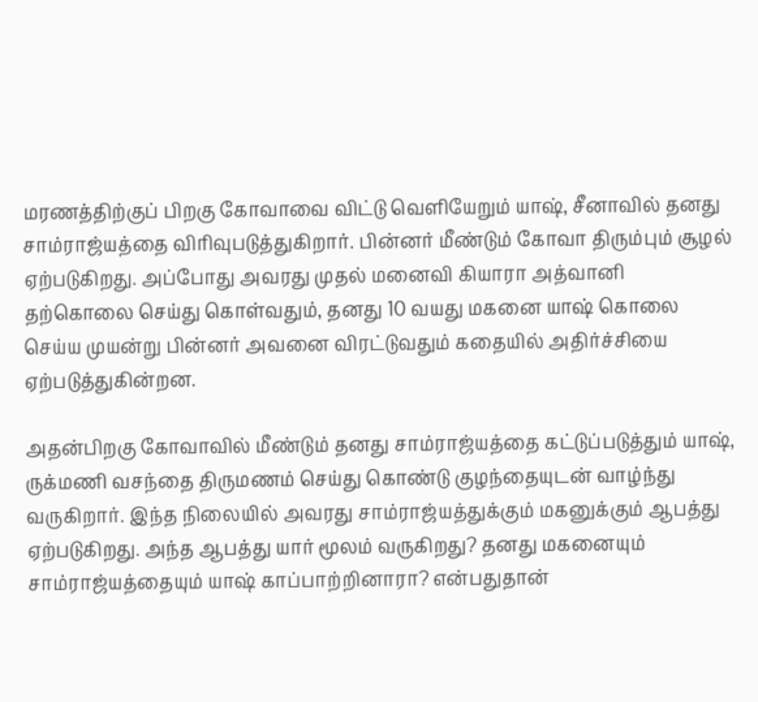மரணத்திற்குப் பிறகு கோவாவை விட்டு வெளியேறும் யாஷ், சீனாவில் தனது சாம்ராஜ்யத்தை விரிவுபடுத்துகிறார். பின்னர் மீண்டும் கோவா திரும்பும் சூழல் ஏற்படுகிறது. அப்போது அவரது முதல் மனைவி கியாரா அத்வானி தற்கொலை செய்து கொள்வதும், தனது 10 வயது மகனை யாஷ் கொலை செய்ய முயன்று பின்னர் அவனை விரட்டுவதும் கதையில் அதிர்ச்சியை ஏற்படுத்துகின்றன.

அதன்பிறகு கோவாவில் மீண்டும் தனது சாம்ராஜ்யத்தை கட்டுப்படுத்தும் யாஷ், ருக்மணி வசந்தை திருமணம் செய்து கொண்டு குழந்தையுடன் வாழ்ந்து வருகிறார். இந்த நிலையில் அவரது சாம்ராஜ்யத்துக்கும் மகனுக்கும் ஆபத்து ஏற்படுகிறது. அந்த ஆபத்து யார் மூலம் வருகிறது? தனது மகனையும் சாம்ராஜ்யத்தையும் யாஷ் காப்பாற்றினாரா? என்பதுதான்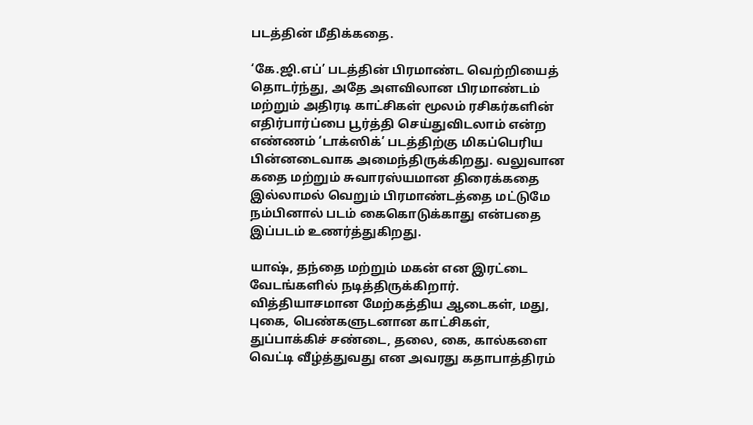படத்தின் மீதிக்கதை.

‘கே.ஜி.எப்’ படத்தின் பிரமாண்ட வெற்றியைத் தொடர்ந்து, அதே அளவிலான பிரமாண்டம் மற்றும் அதிரடி காட்சிகள் மூலம் ரசிகர்களின் எதிர்பார்ப்பை பூர்த்தி செய்துவிடலாம் என்ற எண்ணம் ‘டாக்ஸிக்’ படத்திற்கு மிகப்பெரிய பின்னடைவாக அமைந்திருக்கிறது. வலுவான கதை மற்றும் சுவாரஸ்யமான திரைக்கதை இல்லாமல் வெறும் பிரமாண்டத்தை மட்டுமே நம்பினால் படம் கைகொடுக்காது என்பதை இப்படம் உணர்த்துகிறது.

யாஷ், தந்தை மற்றும் மகன் என இரட்டை வேடங்களில் நடித்திருக்கிறார். வித்தியாசமான மேற்கத்திய ஆடைகள், மது, புகை, பெண்களுடனான காட்சிகள், துப்பாக்கிச் சண்டை, தலை, கை, கால்களை வெட்டி வீழ்த்துவது என அவரது கதாபாத்திரம்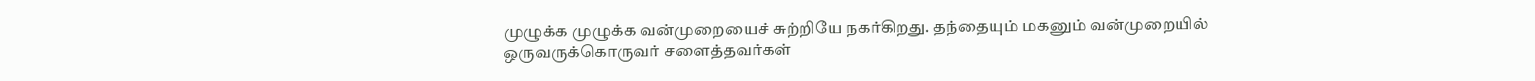முழுக்க முழுக்க வன்முறையைச் சுற்றியே நகர்கிறது. தந்தையும் மகனும் வன்முறையில் ஒருவருக்கொருவர் சளைத்தவர்கள்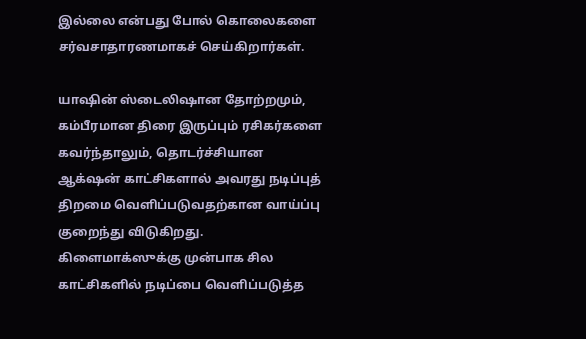இல்லை என்பது போல் கொலைகளை சர்வசாதாரணமாகச் செய்கிறார்கள்.

யாஷின் ஸ்டைலிஷான தோற்றமும், கம்பீரமான திரை இருப்பும் ரசிகர்களை கவர்ந்தாலும், தொடர்ச்சியான ஆக்‌ஷன் காட்சிகளால் அவரது நடிப்புத் திறமை வெளிப்படுவதற்கான வாய்ப்பு குறைந்து விடுகிறது. கிளைமாக்ஸுக்கு முன்பாக சில காட்சிகளில் நடிப்பை வெளிப்படுத்த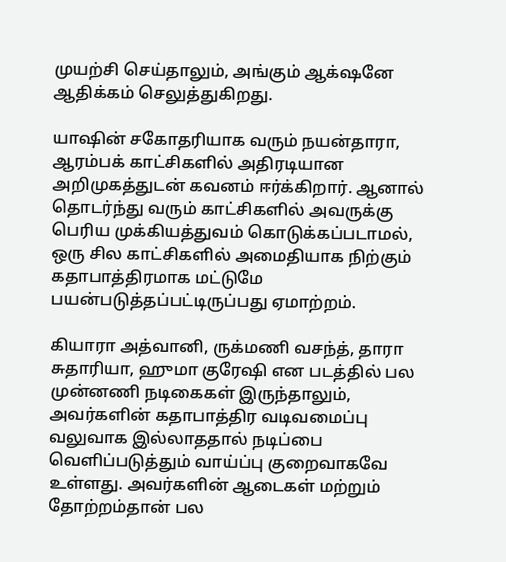முயற்சி செய்தாலும், அங்கும் ஆக்‌ஷனே ஆதிக்கம் செலுத்துகிறது.

யாஷின் சகோதரியாக வரும் நயன்தாரா, ஆரம்பக் காட்சிகளில் அதிரடியான அறிமுகத்துடன் கவனம் ஈர்க்கிறார். ஆனால் தொடர்ந்து வரும் காட்சிகளில் அவருக்கு பெரிய முக்கியத்துவம் கொடுக்கப்படாமல், ஒரு சில காட்சிகளில் அமைதியாக நிற்கும் கதாபாத்திரமாக மட்டுமே பயன்படுத்தப்பட்டிருப்பது ஏமாற்றம்.

கியாரா அத்வானி, ருக்மணி வசந்த், தாரா சுதாரியா, ஹுமா குரேஷி என படத்தில் பல முன்னணி நடிகைகள் இருந்தாலும், அவர்களின் கதாபாத்திர வடிவமைப்பு வலுவாக இல்லாததால் நடிப்பை வெளிப்படுத்தும் வாய்ப்பு குறைவாகவே உள்ளது. அவர்களின் ஆடைகள் மற்றும் தோற்றம்தான் பல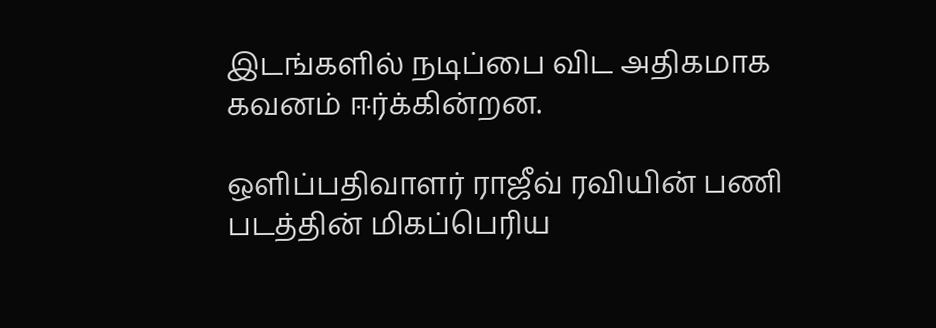இடங்களில் நடிப்பை விட அதிகமாக கவனம் ஈர்க்கின்றன.

ஒளிப்பதிவாளர் ராஜீவ் ரவியின் பணி படத்தின் மிகப்பெரிய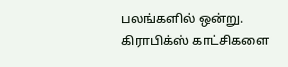பலங்களில் ஒன்று. கிராபிக்ஸ் காட்சிகளை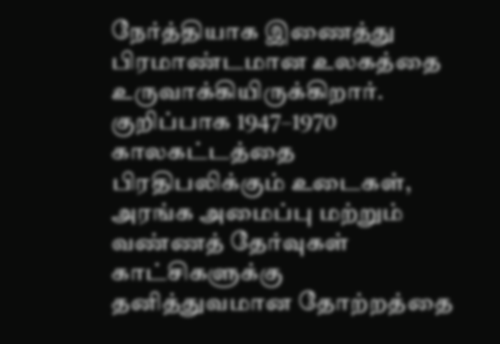நேர்த்தியாக இணைத்து பிரமாண்டமான உலகத்தை உருவாக்கியிருக்கிறார். குறிப்பாக 1947–1970 காலகட்டத்தை பிரதிபலிக்கும் உடைகள், அரங்க அமைப்பு மற்றும் வண்ணத் தேர்வுகள் காட்சிகளுக்கு தனித்துவமான தோற்றத்தை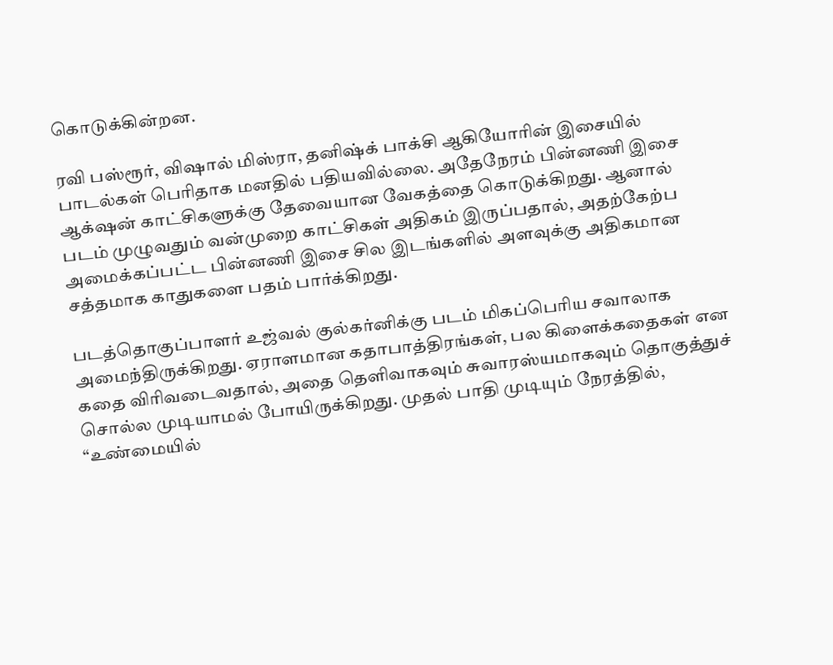கொடுக்கின்றன.

ரவி பஸ்ரூர், விஷால் மிஸ்ரா, தனிஷ்க் பாக்சி ஆகியோரின் இசையில் பாடல்கள் பெரிதாக மனதில் பதியவில்லை. அதேநேரம் பின்னணி இசை ஆக்‌ஷன் காட்சிகளுக்கு தேவையான வேகத்தை கொடுக்கிறது. ஆனால் படம் முழுவதும் வன்முறை காட்சிகள் அதிகம் இருப்பதால், அதற்கேற்ப அமைக்கப்பட்ட பின்னணி இசை சில இடங்களில் அளவுக்கு அதிகமான சத்தமாக காதுகளை பதம் பார்க்கிறது.

படத்தொகுப்பாளர் உஜ்வல் குல்கர்னிக்கு படம் மிகப்பெரிய சவாலாக அமைந்திருக்கிறது. ஏராளமான கதாபாத்திரங்கள், பல கிளைக்கதைகள் என கதை விரிவடைவதால், அதை தெளிவாகவும் சுவாரஸ்யமாகவும் தொகுத்துச் சொல்ல முடியாமல் போயிருக்கிறது. முதல் பாதி முடியும் நேரத்தில், “உண்மையில்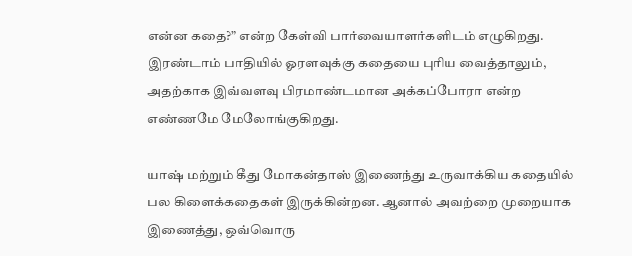என்ன கதை?” என்ற கேள்வி பார்வையாளர்களிடம் எழுகிறது. இரண்டாம் பாதியில் ஓரளவுக்கு கதையை புரிய வைத்தாலும், அதற்காக இவ்வளவு பிரமாண்டமான அக்கப்போரா என்ற எண்ணமே மேலோங்குகிறது.

யாஷ் மற்றும் கீது மோகன்தாஸ் இணைந்து உருவாக்கிய கதையில் பல கிளைக்கதைகள் இருக்கின்றன. ஆனால் அவற்றை முறையாக இணைத்து, ஒவ்வொரு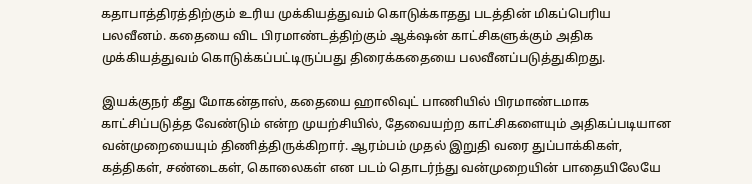கதாபாத்திரத்திற்கும் உரிய முக்கியத்துவம் கொடுக்காதது படத்தின் மிகப்பெரிய பலவீனம். கதையை விட பிரமாண்டத்திற்கும் ஆக்‌ஷன் காட்சிகளுக்கும் அதிக முக்கியத்துவம் கொடுக்கப்பட்டிருப்பது திரைக்கதையை பலவீனப்படுத்துகிறது.

இயக்குநர் கீது மோகன்தாஸ், கதையை ஹாலிவுட் பாணியில் பிரமாண்டமாக காட்சிப்படுத்த வேண்டும் என்ற முயற்சியில், தேவையற்ற காட்சிகளையும் அதிகப்படியான வன்முறையையும் திணித்திருக்கிறார். ஆரம்பம் முதல் இறுதி வரை துப்பாக்கிகள், கத்திகள், சண்டைகள், கொலைகள் என படம் தொடர்ந்து வன்முறையின் பாதையிலேயே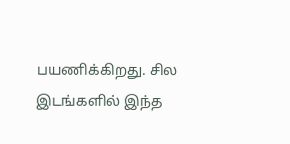பயணிக்கிறது. சில இடங்களில் இந்த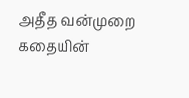அதீத வன்முறை கதையின்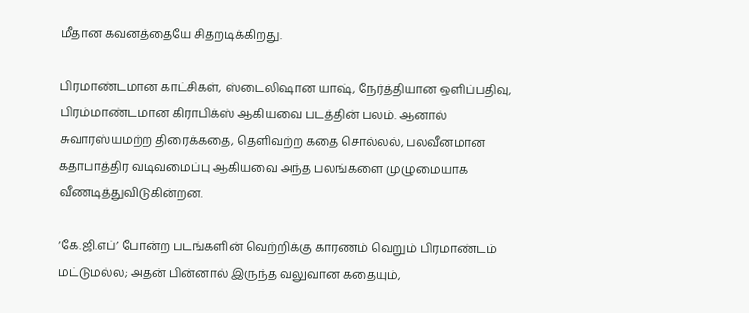மீதான கவனத்தையே சிதறடிக்கிறது.

பிரமாண்டமான காட்சிகள், ஸ்டைலிஷான யாஷ், நேர்த்தியான ஒளிப்பதிவு, பிரம்மாண்டமான கிராபிக்ஸ் ஆகியவை படத்தின் பலம். ஆனால் சுவாரஸ்யமற்ற திரைக்கதை, தெளிவற்ற கதை சொல்லல், பலவீனமான கதாபாத்திர வடிவமைப்பு ஆகியவை அந்த பலங்களை முழுமையாக வீணடித்துவிடுகின்றன.

‘கே.ஜி.எப்’ போன்ற படங்களின் வெற்றிக்கு காரணம் வெறும் பிரமாண்டம் மட்டுமல்ல; அதன் பின்னால் இருந்த வலுவான கதையும்,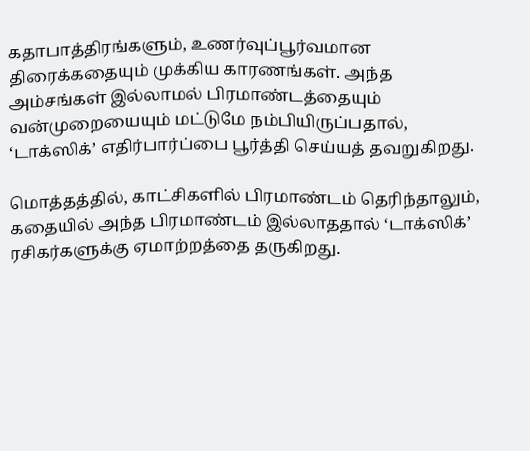கதாபாத்திரங்களும், உணர்வுப்பூர்வமான திரைக்கதையும் முக்கிய காரணங்கள். அந்த அம்சங்கள் இல்லாமல் பிரமாண்டத்தையும் வன்முறையையும் மட்டுமே நம்பியிருப்பதால், ‘டாக்ஸிக்’ எதிர்பார்ப்பை பூர்த்தி செய்யத் தவறுகிறது.

மொத்தத்தில், காட்சிகளில் பிரமாண்டம் தெரிந்தாலும், கதையில் அந்த பிரமாண்டம் இல்லாததால் ‘டாக்ஸிக்’ ரசிகர்களுக்கு ஏமாற்றத்தை தருகிறது.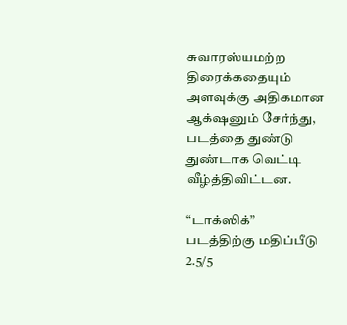சுவாரஸ்யமற்ற திரைக்கதையும் அளவுக்கு அதிகமான ஆக்‌ஷனும் சேர்ந்து, படத்தை துண்டு துண்டாக வெட்டி வீழ்த்திவிட்டன.

“டாக்ஸிக்” படத்திற்கு மதிப்பீடு 2.5/5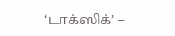‘டாக்ஸிக்’ –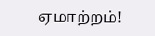ஏமாற்றம்!